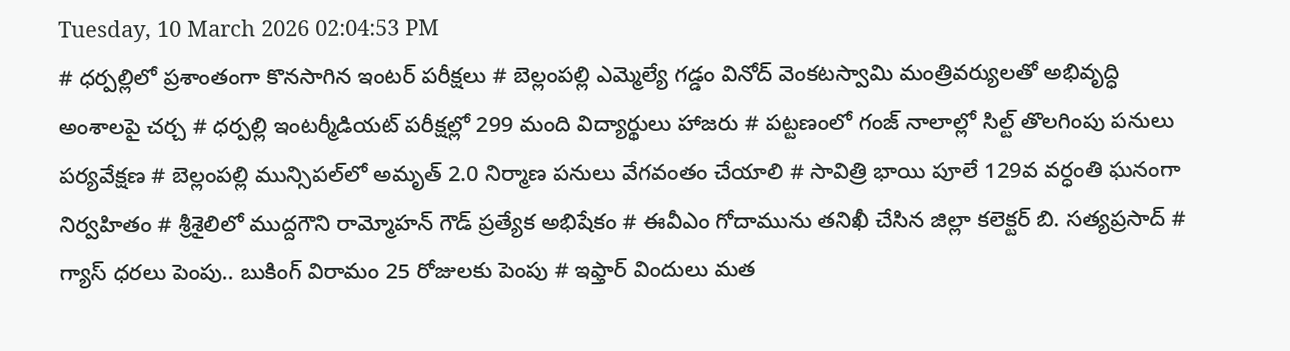Tuesday, 10 March 2026 02:04:53 PM
# ధర్పల్లిలో ప్రశాంతంగా కొనసాగిన ఇంటర్ పరీక్షలు # బెల్లంపల్లి ఎమ్మెల్యే గడ్డం వినోద్ వెంకటస్వామి మంత్రివర్యులతో అభివృద్ధి అంశాలపై చర్చ # ధర్పల్లి ఇంటర్మీడియట్ పరీక్షల్లో 299 మంది విద్యార్థులు హాజరు # పట్టణంలో గంజ్ నాలాల్లో సిల్ట్ తొలగింపు పనులు పర్యవేక్షణ # బెల్లంపల్లి మున్సిపల్‌లో అమృత్ 2.0 నిర్మాణ పనులు వేగవంతం చేయాలి # సావిత్రి భాయి పూలే 129వ వర్ధంతి ఘనంగా నిర్వహితం # శ్రీశైలిలో ముద్దగౌని రామ్మోహన్ గౌడ్ ప్రత్యేక అభిషేకం # ఈవీఎం గోదామును తనిఖీ చేసిన జిల్లా కలెక్టర్ బి. సత్యప్రసాద్ # గ్యాస్ ధరలు పెంపు.. బుకింగ్ విరామం 25 రోజులకు పెంపు # ఇఫ్తార్ విందులు మత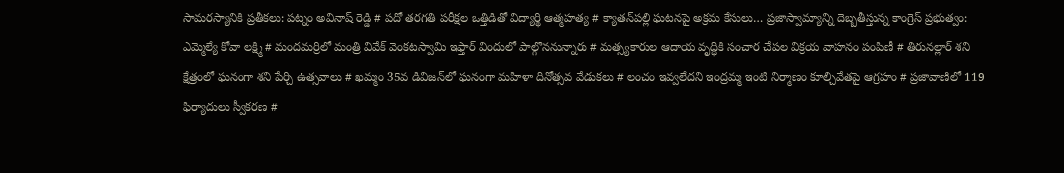సామరస్యానికి ప్రతీకలు: పట్నం అవినాష్ రెడ్డి # పదో తరగతి పరీక్షల ఒత్తిడితో విద్యార్థి ఆత్మహత్య # క్యాతన్‌పల్లి ఘటనపై అక్రమ కేసులు… ప్రజాస్వామ్యాన్ని దెబ్బతీస్తున్న కాంగ్రెస్ ప్రభుత్వం: ఎమ్మెల్యే కోవా లక్ష్మి # మందమర్రిలో మంత్రి వివేక్ వెంకటస్వామి ఇఫ్తార్ విందులో పాల్గొననున్నారు # మత్స్యకారుల ఆదాయ వృద్ధికి సంచార చేపల విక్రయ వాహనం పంపిణీ # తిరునల్లార్ శని క్షేత్రంలో ఘనంగా శని పేర్చి ఉత్సవాలు # ఖమ్మం 35వ డివిజన్‌లో ఘనంగా మహిళా దినోత్సవ వేడుకలు # లంచం ఇవ్వలేదని ఇంద్రమ్మ ఇంటి నిర్మాణం కూల్చివేతపై ఆగ్రహం # ప్రజావాణిలో 119 ఫిర్యాదులు స్వీకరణ #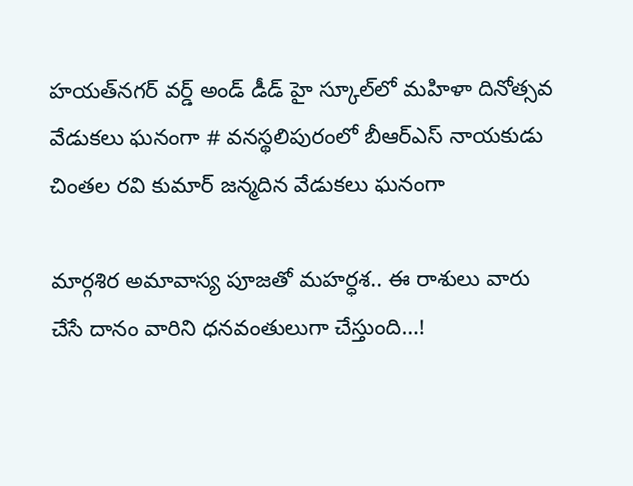హయత్‌నగర్ వర్డ్ అండ్ డీడ్ హై స్కూల్‌లో మహిళా దినోత్సవ వేడుకలు ఘనంగా # వనస్థలిపురంలో బీఆర్‌ఎస్ నాయకుడు చింతల రవి కుమార్ జన్మదిన వేడుకలు ఘనంగా

మార్గశిర అమావాస్య పూజతో మహర్ధశ.. ఈ రాశులు వారు చేసే దానం వారిని ధనవంతులుగా చేస్తుంది…!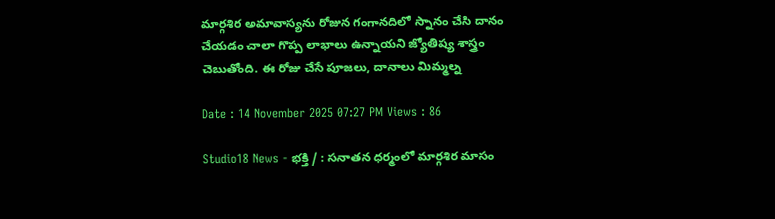మార్గశిర అమావాస్యను రోజున గంగానదిలో స్నానం చేసి దానం చేయడం చాలా గొప్ప లాభాలు ఉన్నాయని జ్యోతిష్య శాస్త్రం చెబుతోంది. ఈ రోజు చేసే పూజలు, దానాలు మిమ్మల్న

Date : 14 November 2025 07:27 PM Views : 86

Studio18 News - భక్తి / : సనాతన ధర్మంలో మార్గశిర మాసం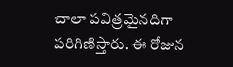చాలా పవిత్రమైనదిగా పరిగిణిస్తారు. ఈ రోజున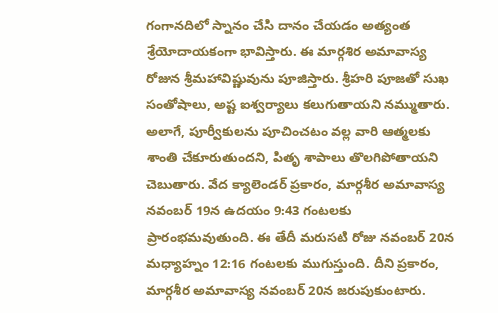గంగానదిలో స్నానం చేసి దానం చేయడం అత్యంత శ్రేయోదాయకంగా భావిస్తారు. ఈ మార్గశిర అమావాస్య రోజున శ్రీమహావిష్ణువును పూజిస్తారు. శ్రీహరి పూజతో సుఖ సంతోషాలు, అష్ట ఐశ్వర్యాలు కలుగుతాయని నమ్ముతారు. అలాగే, పూర్వీకులను పూచించటం వల్ల వారి ఆత్మలకు శాంతి చేకూరుతుందని, పితృ శాపాలు తొలగిపోతాయని చెబుతారు. వేద క్యాలెండర్ ప్రకారం, మార్గశీర అమావాస్య నవంబర్ 19న ఉదయం 9:43 గంటలకు ప్రారంభమవుతుంది. ఈ తేదీ మరుసటి రోజు నవంబర్ 20న మధ్యాహ్నం 12:16 గంటలకు ముగుస్తుంది. దీని ప్రకారం, మార్గశీర అమావాస్య నవంబర్ 20న జరుపుకుంటారు.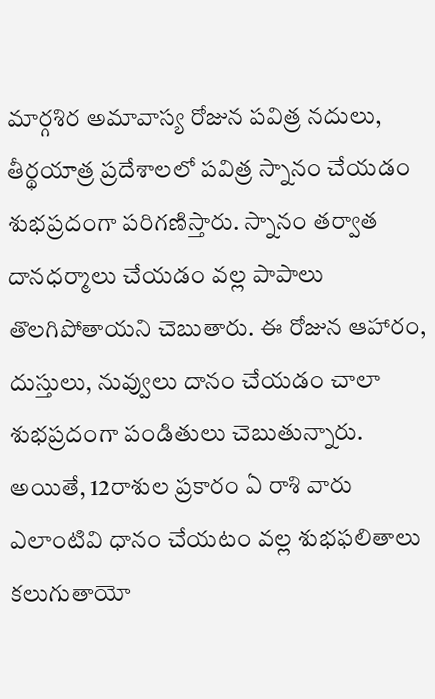మార్గశిర అమావాస్య రోజున పవిత్ర నదులు, తీర్థయాత్ర ప్రదేశాలలో పవిత్ర స్నానం చేయడం శుభప్రదంగా పరిగణిస్తారు. స్నానం తర్వాత దానధర్మాలు చేయడం వల్ల పాపాలు తొలగిపోతాయని చెబుతారు. ఈ రోజున ఆహారం, దుస్తులు, నువ్వులు దానం చేయడం చాలా శుభప్రదంగా పండితులు చెబుతున్నారు. అయితే, 12రాశుల ప్రకారం ఏ రాశి వారు ఎలాంటివి ధానం చేయటం వల్ల శుభఫలితాలు కలుగుతాయో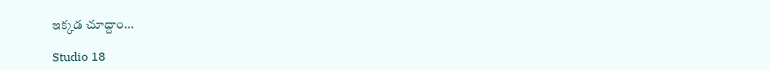ఇక్కడ చూద్దాం…

Studio 18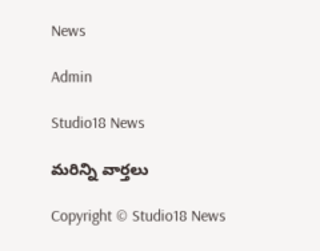News

Admin

Studio18 News

మరిన్ని వార్తలు

Copyright © Studio18 News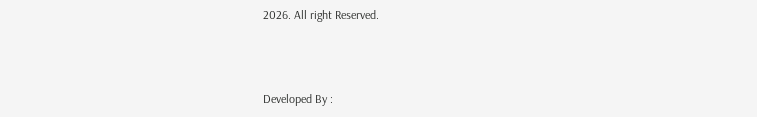2026. All right Reserved.



Developed By :